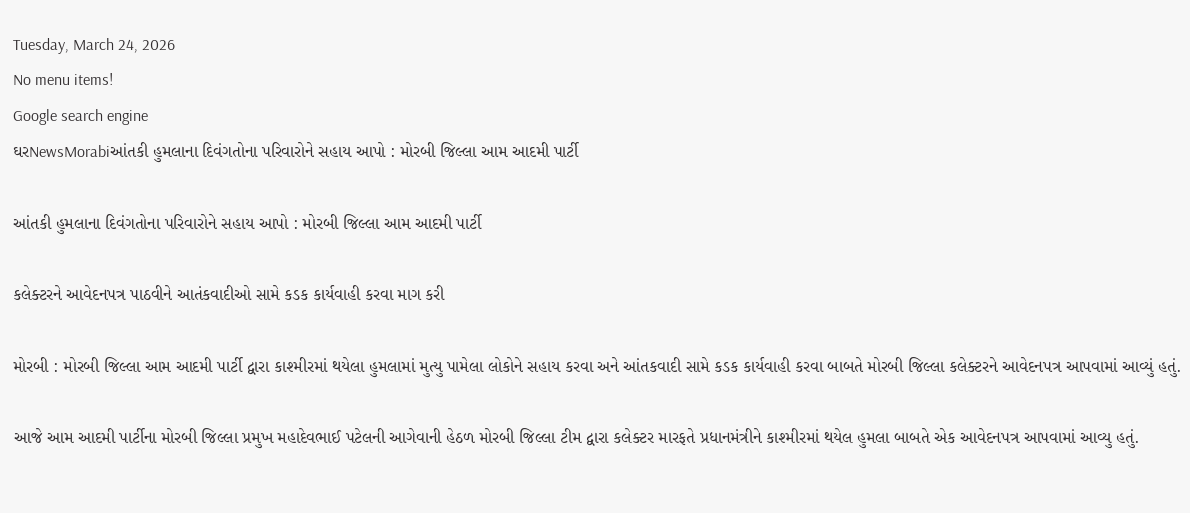Tuesday, March 24, 2026
No menu items!
Google search engine
ઘરNewsMorabiઆંતકી હુમલાના દિવંગતોના પરિવારોને સહાય આપો : મોરબી જિલ્લા આમ આદમી પાર્ટી

આંતકી હુમલાના દિવંગતોના પરિવારોને સહાય આપો : મોરબી જિલ્લા આમ આદમી પાર્ટી

કલેક્ટરને આવેદનપત્ર પાઠવીને આતંકવાદીઓ સામે કડક કાર્યવાહી કરવા માગ કરી

મોરબી : મોરબી જિલ્લા આમ આદમી પાર્ટી દ્વારા કાશ્મીરમાં થયેલા હુમલામાં મુત્યુ પામેલા લોકોને સહાય કરવા અને આંતકવાદી સામે કડક કાર્યવાહી કરવા બાબતે મોરબી જિલ્લા કલેક્ટરને આવેદનપત્ર આપવામાં આવ્યું હતું.

આજે આમ આદમી પાર્ટીના મોરબી જિલ્લા પ્રમુખ મહાદેવભાઈ પટેલની આગેવાની હેઠળ મોરબી જિલ્લા ટીમ દ્વારા કલેક્ટર મારફતે પ્રધાનમંત્રીને કાશ્મીરમાં થયેલ હુમલા બાબતે એક આવેદનપત્ર આપવામાં આવ્યુ હતું.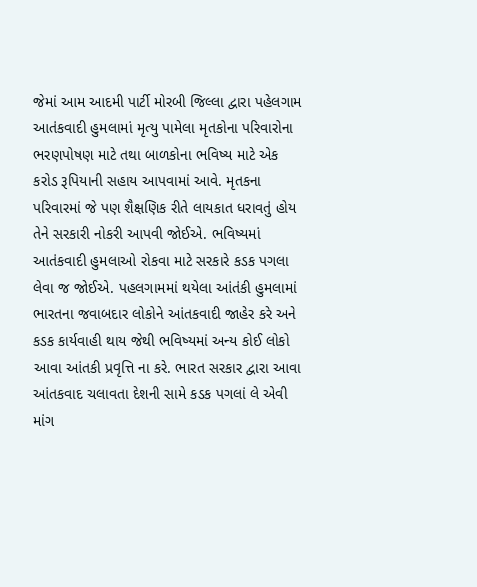જેમાં આમ આદમી પાર્ટી મોરબી જિલ્લા દ્વારા પહેલગામ આતંકવાદી હુમલામાં મૃત્યુ પામેલા મૃતકોના પરિવારોના ભરણપોષણ માટે તથા બાળકોના ભવિષ્ય માટે એક કરોડ રૂપિયાની સહાય આપવામાં આવે. મૃતકના પરિવારમાં જે પણ શૈક્ષણિક રીતે લાયકાત ધરાવતું હોય તેને સરકારી નોકરી આપવી જોઈએ. ભવિષ્યમાં આતંકવાદી હુમલાઓ રોકવા માટે સરકારે કડક પગલા લેવા જ જોઈએ. પહલગામમાં થયેલા આંતંકી હુમલામાં ભારતના જવાબદાર લોકોને આંતકવાદી જાહેર કરે અને કડક કાર્યવાહી થાય જેથી ભવિષ્યમાં અન્ય કોઈ લોકો આવા આંતકી પ્રવૃત્તિ ના કરે. ભારત સરકાર દ્વારા આવા આંતકવાદ ચલાવતા દેશની સામે કડક પગલાં લે એવી માંગ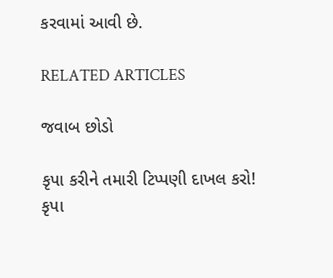કરવામાં આવી છે.

RELATED ARTICLES

જવાબ છોડો

કૃપા કરીને તમારી ટિપ્પણી દાખલ કરો!
કૃપા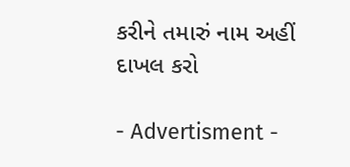કરીને તમારું નામ અહીં દાખલ કરો

- Advertisment -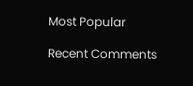Most Popular

Recent Comments